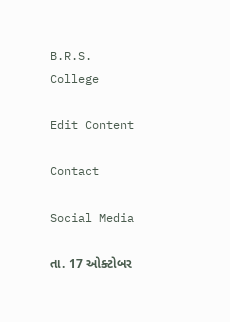B.R.S. College

Edit Content

Contact

Social Media

તા. 17 ઓક્ટોબર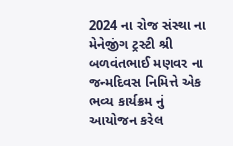2024 ના રોજ સંસ્થા ના મેનેજીંગ ટ્રસ્ટી શ્રી બળવંતભાઈ મણવર ના જન્મદિવસ નિમિત્તે એક ભવ્ય કાર્યક્રમ નું આયોજન કરેલ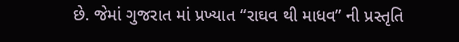છે. જેમાં ગુજરાત માં પ્રખ્યાત “રાઘવ થી માધવ” ની પ્રસ્તૃતિ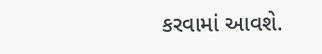કરવામાં આવશે.